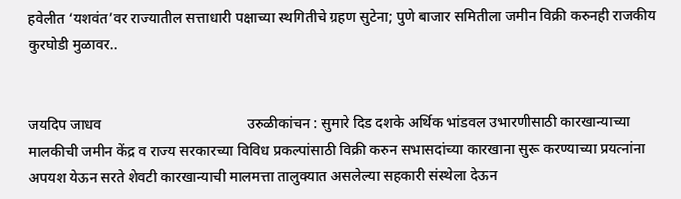हवेलीत ‘यशवंत’वर राज्यातील सत्ताधारी पक्षाच्या स्थगितीचे ग्रहण सुटेना; पुणे बाजार समितीला जमीन विक्री करुनही राजकीय कुरघोडी मुळावर..


जयदिप जाधव                                        उरुळीकांचन : सुमारे दिड दशके अर्थिक भांडवल उभारणीसाठी कारखान्याच्या मालकीची जमीन केंद्र व राज्य सरकारच्या विविध प्रकल्पांसाठी विक्री करुन सभासदांच्या कारखाना सुरू करण्याच्या प्रयत्नांना अपयश येऊन सरते शेवटी कारखान्याची मालमत्ता तालुक्यात असलेल्या सहकारी संस्थेला देऊन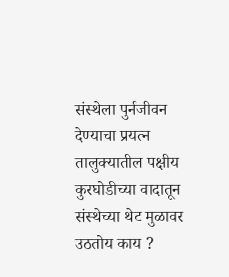संस्थेला पुर्नजीवन देण्याचा प्रयत्न तालुक्यातील पक्षीय कुरघोडीच्या वादातून संस्थेच्या थेट मुळावर उठतोय काय ?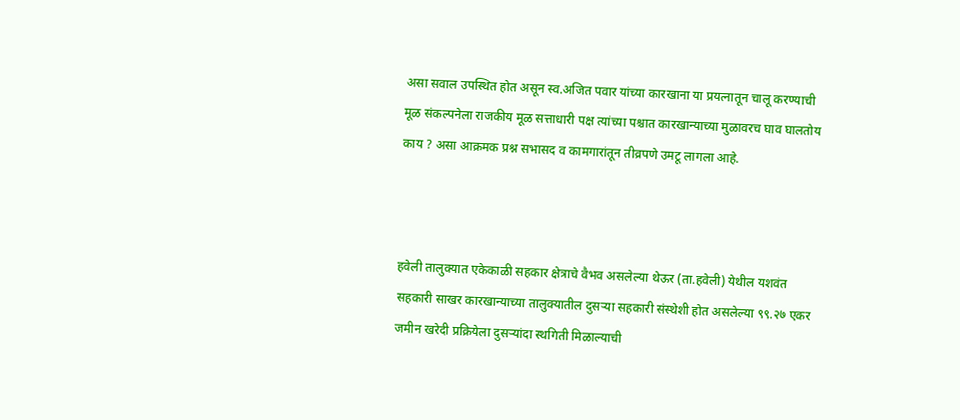असा सवाल उपस्थित होत असून स्व.अजित पवार यांच्या कारखाना या प्रयत्नातून चालू करण्याची मूळ संकल्पनेला राजकीय मूळ सत्ताधारी पक्ष त्यांच्या पश्चात कारखान्याच्या मुळावरच घाव घालतोय काय ? असा आक्रमक प्रश्न सभासद व कामगारांतून तीव्रपणे उमटू लागला आहे.



हवेली तालुक्यात एकेकाळी सहकार क्षेत्राचे वैभव असलेल्या थेऊर (ता.हवेली) येथील यशवंत सहकारी साखर कारखान्याच्या तालुक्यातील दुसऱ्या सहकारी संस्थेशी होत असलेल्या ९९.२७ एकर जमीन खरेदी प्रक्रियेला दुसऱ्यांदा स्थगिती मिळाल्याची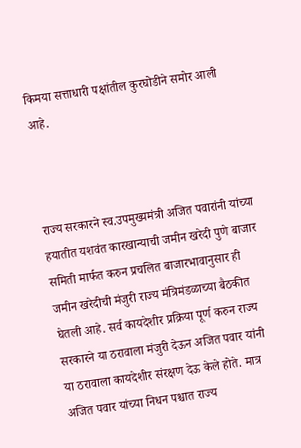किमया सत्ताधारी पक्षांतील कुरघोडीने समोर आली आहे.



राज्य सरकारने स्व.उपमुख्यमंत्री अजित पवारांनी यांच्या हयातीत यशवंत कारखान्याची जमीन खरेदी पुणे बाजार समिती मार्फत करुन प्रचलित बाजारभावानुसार ही जमीन खरेदीची मंजुरी राज्य मंत्रिमंडळाच्या बैठकीत घेतली आहे. सर्व कायदेशीर प्रक्रिया पूर्ण करुन राज्य सरकारने या ठरावाला मंजुरी देऊन अजित पवार यांनी या ठरावाला कायदेशीर संरक्षण देऊ केले होते. मात्र अजित पवार यांच्या निधन पश्चात राज्य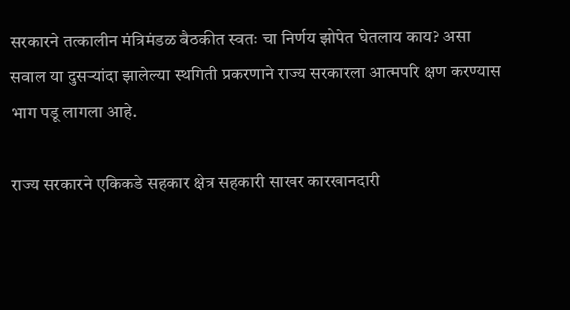सरकारने तत्कालीन मंत्रिमंडळ बैठकीत स्वतः चा निर्णय झोपेत घेतलाय काय? असा सवाल या दुसऱ्यांदा झालेल्या स्थगिती प्रकरणाने राज्य सरकारला आत्मपरि क्षण करण्यास भाग पडू लागला आहे.

राज्य सरकारने एकिकडे सहकार क्षेत्र सहकारी साखर कारखानदारी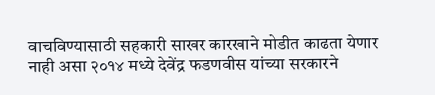वाचविण्यासाठी सहकारी साखर कारखाने मोडीत काढता येणार नाही असा २०१४ मध्ये देवेंद्र फडणवीस यांच्या सरकारने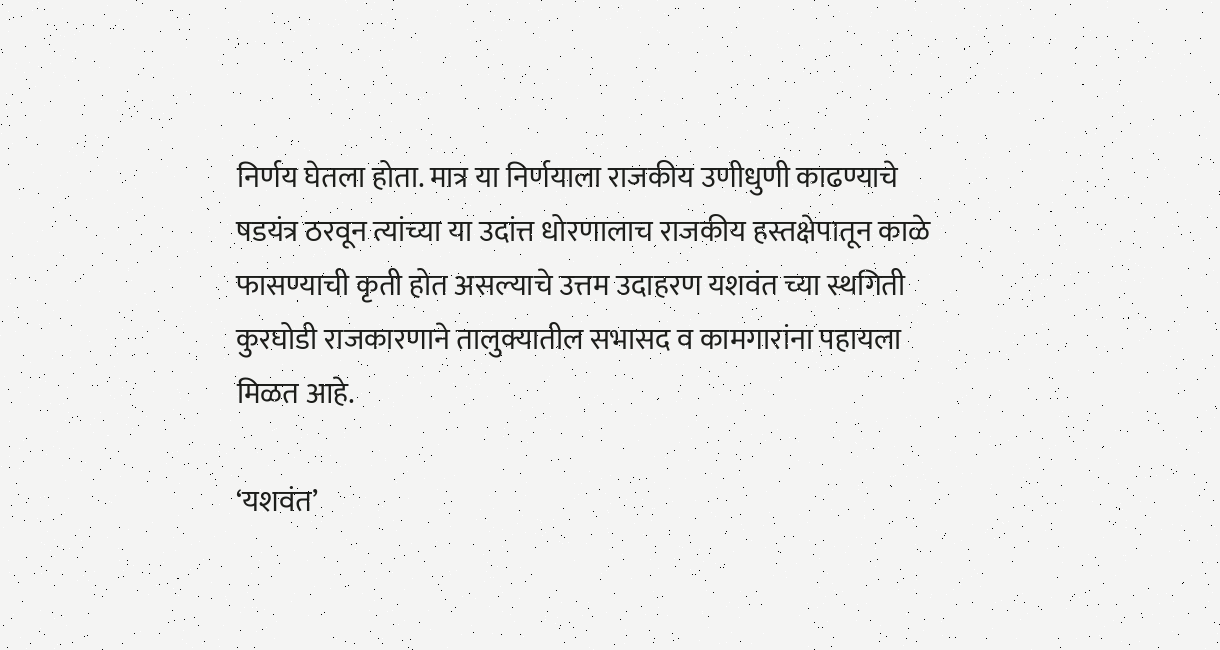निर्णय घेतला होता. मात्र या निर्णयाला राजकीय उणीधुणी काढण्याचे षडयंत्र ठरवून त्यांच्या या उदांत्त धोरणालाच राजकीय हस्तक्षेपातून काळे फासण्याची कृती होत असल्याचे उत्तम उदाहरण यशवंत च्या स्थगिती कुरघोडी राजकारणाने तालुक्यातील सभासद व कामगारांना पहायला मिळत आहे.

‘यशवंत’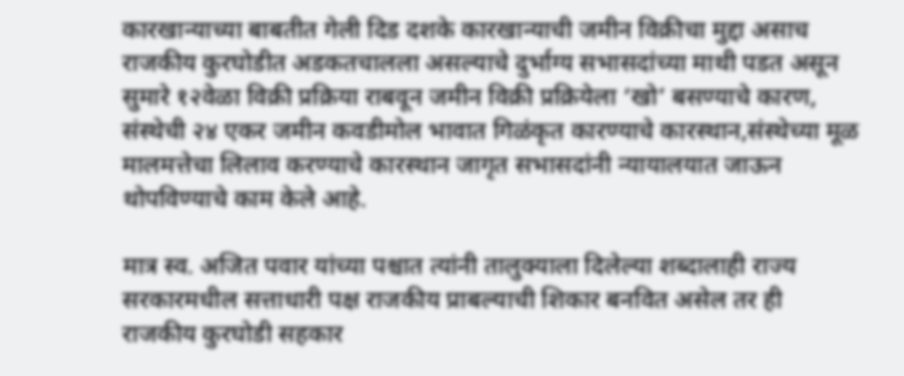कारखान्याच्या बाबतीत गेली दिड दशके कारखान्याची जमीन विक्रीचा मुद्दा असाच राजकीय कुरघोडीत अडकतचालला असल्याचे दुर्भाग्य सभासदांच्या माथी पडत असून सुमारे १२वेळा विक्री प्रक्रिया राबवून जमीन विक्री प्रक्रियेला ‘खो’ बसण्याचे कारण, संस्थेची २४ एकर जमीन कवडीमोल भावात गिळंकृत कारण्याचे कारस्थान,संस्थेच्या मूळ मालमत्तेचा लिलाव करण्याचे कारस्थान जागृत सभासदांनी न्यायालयात जाऊन थोपविण्याचे काम केले आहे.

मात्र स्व. अजित पवार यांच्या पश्चात त्यांनी तालुक्याला दिलेल्या शब्दालाही राज्य सरकारमधील सत्ताधारी पक्ष राजकीय प्राबल्याची शिकार बनवित असेल तर ही राजकीय कुरघोडी सहकार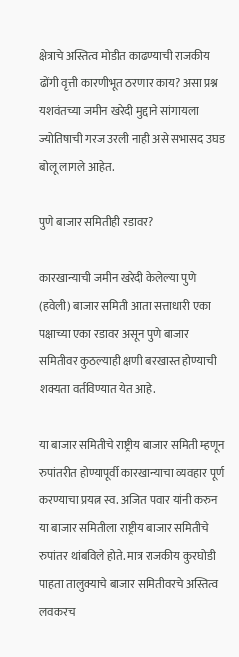क्षेत्राचे अस्तित्व मोडीत काढण्याची राजकीय ढोंगी वृत्ती कारणीभूत ठरणार काय? असा प्रश्न यशवंतच्या जमीन खरेदी मुद्दाने सांगायला ज्योतिषाची गरज उरली नाही असे सभासद उघड बोलू लागले आहेत.

पुणे बाजार समितीही रडावर?

कारखान्याची जमीन खरेदी केलेल्या पुणे (हवेली) बाजार समिती आता सत्ताधारी एका पक्षाच्या एका रडावर असून पुणे बाजार समितीवर कुठल्याही क्षणी बरखास्त होण्याची शक्यता वर्तविण्यात येत आहे.

या बाजार समितीचे राष्ट्रीय बाजार समिती म्हणून रुपांतरीत होण्यापूर्वी कारखान्याचा व्यवहार पूर्ण करण्याचा प्रयत्न स्व. अजित पवार यांनी करुन या बाजार समितीला राष्ट्रीय बाजार समितीचे रुपांतर थांबविले होते. मात्र राजकीय कुरघोडी पाहता तालुक्याचे बाजार समितीवरचे अस्तित्व लवकरच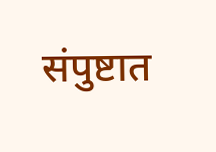संपुष्टात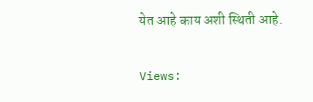येत आहे काय अशी स्थिती आहे.

Views: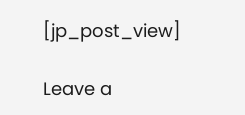[jp_post_view]

Leave a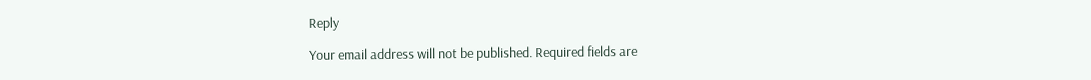Reply

Your email address will not be published. Required fields are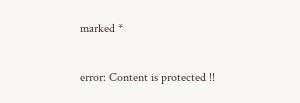marked *

error: Content is protected !!